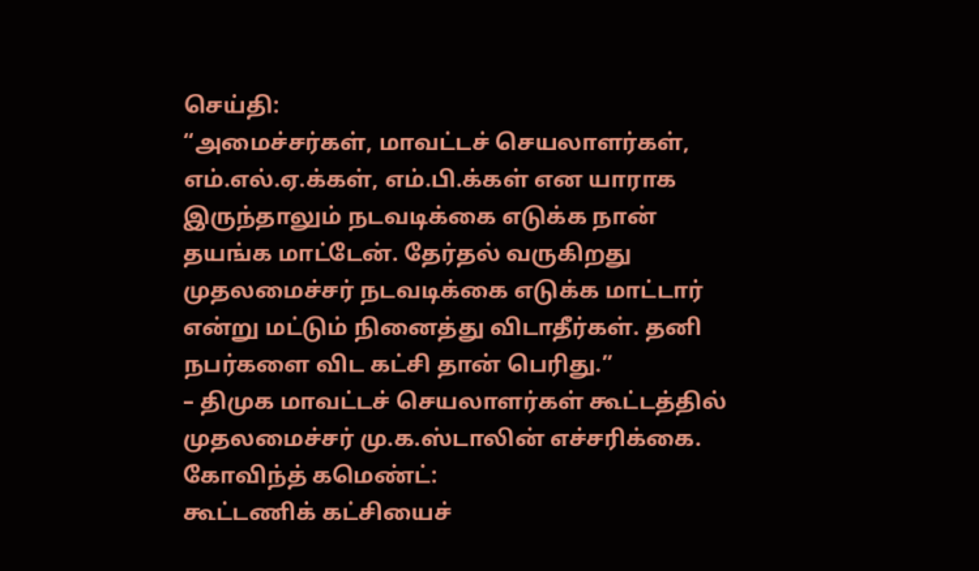செய்தி:
“அமைச்சர்கள், மாவட்டச் செயலாளர்கள், எம்.எல்.ஏ.க்கள், எம்.பி.க்கள் என யாராக இருந்தாலும் நடவடிக்கை எடுக்க நான் தயங்க மாட்டேன். தேர்தல் வருகிறது முதலமைச்சர் நடவடிக்கை எடுக்க மாட்டார் என்று மட்டும் நினைத்து விடாதீர்கள். தனி நபர்களை விட கட்சி தான் பெரிது.”
– திமுக மாவட்டச் செயலாளர்கள் கூட்டத்தில் முதலமைச்சர் மு.க.ஸ்டாலின் எச்சரிக்கை.
கோவிந்த் கமெண்ட்:
கூட்டணிக் கட்சியைச்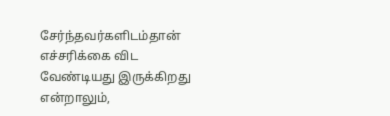சேர்ந்தவர்களிடம்தான் எச்சரிக்கை விட வேண்டியது இருக்கிறது என்றாலும்,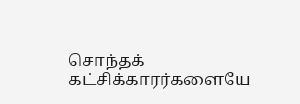சொந்தக் கட்சிக்காரர்களையே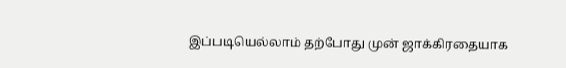இப்படியெல்லாம் தற்போது முன் ஜாக்கிரதையாக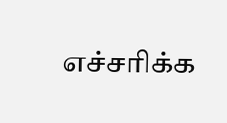எச்சரிக்க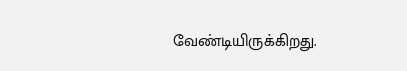வேண்டியிருக்கிறது.